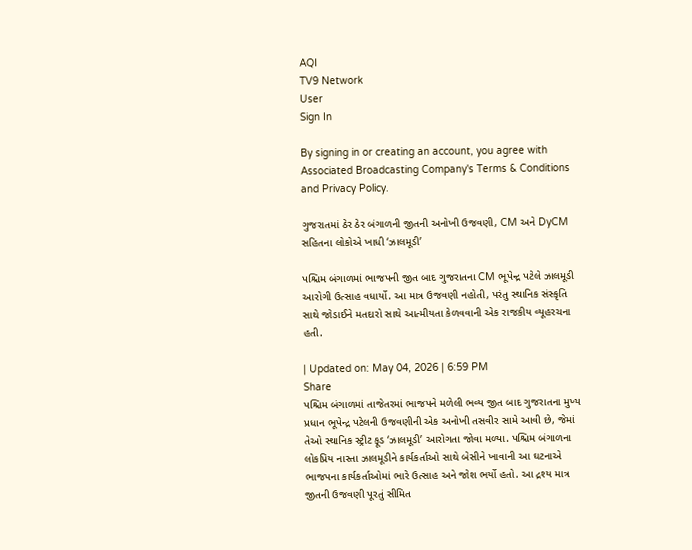AQI
TV9 Network
User
Sign In

By signing in or creating an account, you agree with Associated Broadcasting Company's Terms & Conditions and Privacy Policy.

ગુજરાતમાં ઠેર ઠેર બંગાળની જીતની અનોખી ઉજવણી, CM અને DyCM સહિતના લોકોએ ખાધી ‘ઝાલમૂડી’

પશ્ચિમ બંગાળમાં ભાજપની જીત બાદ ગુજરાતના CM ભૂપેન્દ્ર પટેલે ઝાલમૂડી આરોગી ઉત્સાહ વધાર્યો. આ માત્ર ઉજવણી નહોતી, પરંતુ સ્થાનિક સંસ્કૃતિ સાથે જોડાઈને મતદારો સાથે આત્મીયતા કેળવવાની એક રાજકીય વ્યૂહરચના હતી.

| Updated on: May 04, 2026 | 6:59 PM
Share
પશ્ચિમ બંગાળમાં તાજેતરમાં ભાજપને મળેલી ભવ્ય જીત બાદ ગુજરાતના મુખ્ય પ્રધાન ભૂપેન્દ્ર પટેલની ઉજવણીની એક અનોખી તસવીર સામે આવી છે, જેમાં તેઓ સ્થાનિક સ્ટ્રીટ ફૂડ ‘ઝાલમૂડી’ આરોગતા જોવા મળ્યા. પશ્ચિમ બંગાળના લોકપ્રિય નાસ્તા ઝાલમૂડીને કાર્યકર્તાઓ સાથે બેસીને ખાવાની આ ઘટનાએ ભાજપના કાર્યકર્તાઓમાં ભારે ઉત્સાહ અને જોશ ભર્યો હતો. આ દ્રશ્ય માત્ર જીતની ઉજવણી પૂરતું સીમિત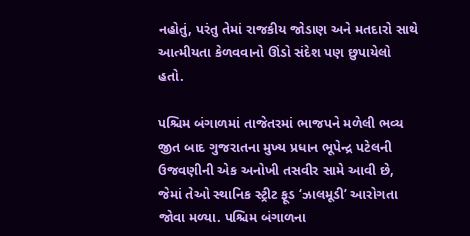નહોતું, પરંતુ તેમાં રાજકીય જોડાણ અને મતદારો સાથે આત્મીયતા કેળવવાનો ઊંડો સંદેશ પણ છુપાયેલો હતો.

પશ્ચિમ બંગાળમાં તાજેતરમાં ભાજપને મળેલી ભવ્ય જીત બાદ ગુજરાતના મુખ્ય પ્રધાન ભૂપેન્દ્ર પટેલની ઉજવણીની એક અનોખી તસવીર સામે આવી છે, જેમાં તેઓ સ્થાનિક સ્ટ્રીટ ફૂડ ‘ઝાલમૂડી’ આરોગતા જોવા મળ્યા. પશ્ચિમ બંગાળના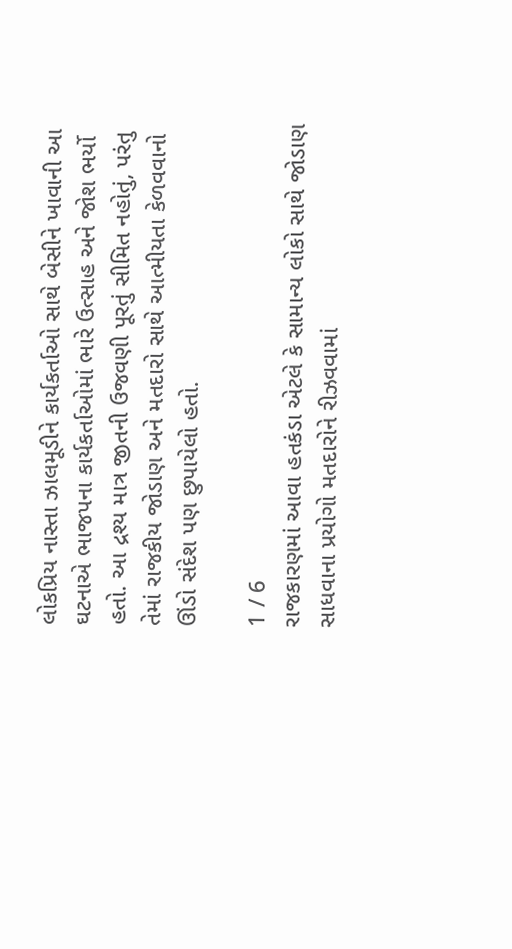લોકપ્રિય નાસ્તા ઝાલમૂડીને કાર્યકર્તાઓ સાથે બેસીને ખાવાની આ ઘટનાએ ભાજપના કાર્યકર્તાઓમાં ભારે ઉત્સાહ અને જોશ ભર્યો હતો. આ દ્રશ્ય માત્ર જીતની ઉજવણી પૂરતું સીમિત નહોતું, પરંતુ તેમાં રાજકીય જોડાણ અને મતદારો સાથે આત્મીયતા કેળવવાનો ઊંડો સંદેશ પણ છુપાયેલો હતો.

1 / 6
રાજકારણમાં આવા હતકંડા એટલે કે સામાન્ય લોકો સાથે જોડાણ સાધવાના પ્રયોગો મતદારોને રીઝવવામાં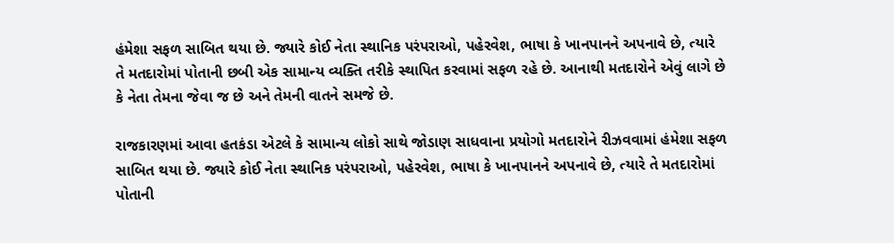હંમેશા સફળ સાબિત થયા છે. જ્યારે કોઈ નેતા સ્થાનિક પરંપરાઓ, પહેરવેશ, ભાષા કે ખાનપાનને અપનાવે છે, ત્યારે તે મતદારોમાં પોતાની છબી એક સામાન્ય વ્યક્તિ તરીકે સ્થાપિત કરવામાં સફળ રહે છે. આનાથી મતદારોને એવું લાગે છે કે નેતા તેમના જેવા જ છે અને તેમની વાતને સમજે છે.

રાજકારણમાં આવા હતકંડા એટલે કે સામાન્ય લોકો સાથે જોડાણ સાધવાના પ્રયોગો મતદારોને રીઝવવામાં હંમેશા સફળ સાબિત થયા છે. જ્યારે કોઈ નેતા સ્થાનિક પરંપરાઓ, પહેરવેશ, ભાષા કે ખાનપાનને અપનાવે છે, ત્યારે તે મતદારોમાં પોતાની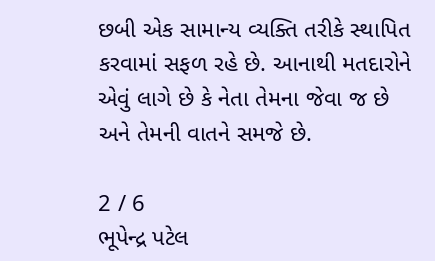છબી એક સામાન્ય વ્યક્તિ તરીકે સ્થાપિત કરવામાં સફળ રહે છે. આનાથી મતદારોને એવું લાગે છે કે નેતા તેમના જેવા જ છે અને તેમની વાતને સમજે છે.

2 / 6
ભૂપેન્દ્ર પટેલ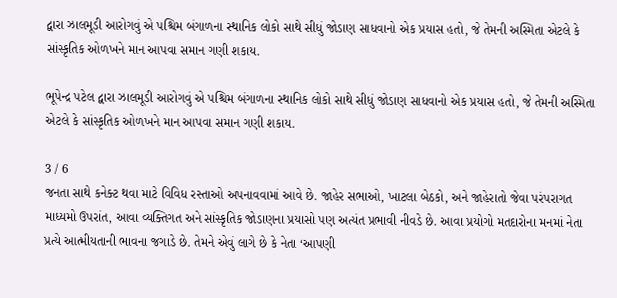દ્વારા ઝાલમૂડી આરોગવું એ પશ્ચિમ બંગાળના સ્થાનિક લોકો સાથે સીધું જોડાણ સાધવાનો એક પ્રયાસ હતો, જે તેમની અસ્મિતા એટલે કે સાંસ્કૃતિક ઓળખને માન આપવા સમાન ગણી શકાય.

ભૂપેન્દ્ર પટેલ દ્વારા ઝાલમૂડી આરોગવું એ પશ્ચિમ બંગાળના સ્થાનિક લોકો સાથે સીધું જોડાણ સાધવાનો એક પ્રયાસ હતો, જે તેમની અસ્મિતા એટલે કે સાંસ્કૃતિક ઓળખને માન આપવા સમાન ગણી શકાય.

3 / 6
જનતા સાથે કનેક્ટ થવા માટે વિવિધ રસ્તાઓ અપનાવવામાં આવે છે. જાહેર સભાઓ, ખાટલા બેઠકો, અને જાહેરાતો જેવા પરંપરાગત માધ્યમો ઉપરાંત, આવા વ્યક્તિગત અને સાંસ્કૃતિક જોડાણના પ્રયાસો પણ અત્યંત પ્રભાવી નીવડે છે. આવા પ્રયોગો મતદારોના મનમાં નેતા પ્રત્યે આત્મીયતાની ભાવના જગાડે છે. તેમને એવું લાગે છે કે નેતા ‘આપણી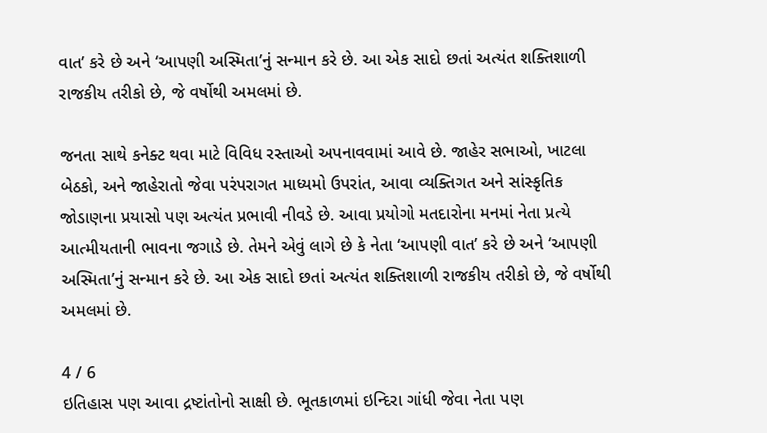વાત’ કરે છે અને ‘આપણી અસ્મિતા’નું સન્માન કરે છે. આ એક સાદો છતાં અત્યંત શક્તિશાળી રાજકીય તરીકો છે, જે વર્ષોથી અમલમાં છે.

જનતા સાથે કનેક્ટ થવા માટે વિવિધ રસ્તાઓ અપનાવવામાં આવે છે. જાહેર સભાઓ, ખાટલા બેઠકો, અને જાહેરાતો જેવા પરંપરાગત માધ્યમો ઉપરાંત, આવા વ્યક્તિગત અને સાંસ્કૃતિક જોડાણના પ્રયાસો પણ અત્યંત પ્રભાવી નીવડે છે. આવા પ્રયોગો મતદારોના મનમાં નેતા પ્રત્યે આત્મીયતાની ભાવના જગાડે છે. તેમને એવું લાગે છે કે નેતા ‘આપણી વાત’ કરે છે અને ‘આપણી અસ્મિતા’નું સન્માન કરે છે. આ એક સાદો છતાં અત્યંત શક્તિશાળી રાજકીય તરીકો છે, જે વર્ષોથી અમલમાં છે.

4 / 6
ઇતિહાસ પણ આવા દ્રષ્ટાંતોનો સાક્ષી છે. ભૂતકાળમાં ઇન્દિરા ગાંધી જેવા નેતા પણ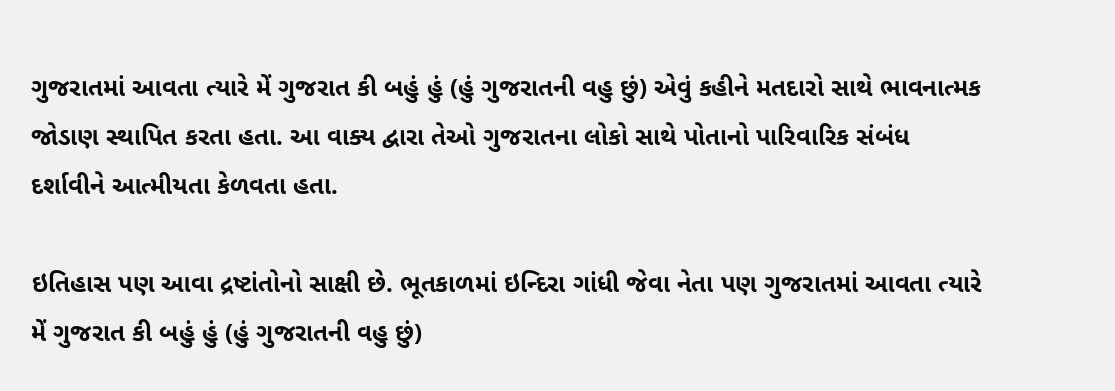ગુજરાતમાં આવતા ત્યારે મેં ગુજરાત કી બહું હું (હું ગુજરાતની વહુ છું) એવું કહીને મતદારો સાથે ભાવનાત્મક જોડાણ સ્થાપિત કરતા હતા. આ વાક્ય દ્વારા તેઓ ગુજરાતના લોકો સાથે પોતાનો પારિવારિક સંબંધ દર્શાવીને આત્મીયતા કેળવતા હતા.

ઇતિહાસ પણ આવા દ્રષ્ટાંતોનો સાક્ષી છે. ભૂતકાળમાં ઇન્દિરા ગાંધી જેવા નેતા પણ ગુજરાતમાં આવતા ત્યારે મેં ગુજરાત કી બહું હું (હું ગુજરાતની વહુ છું)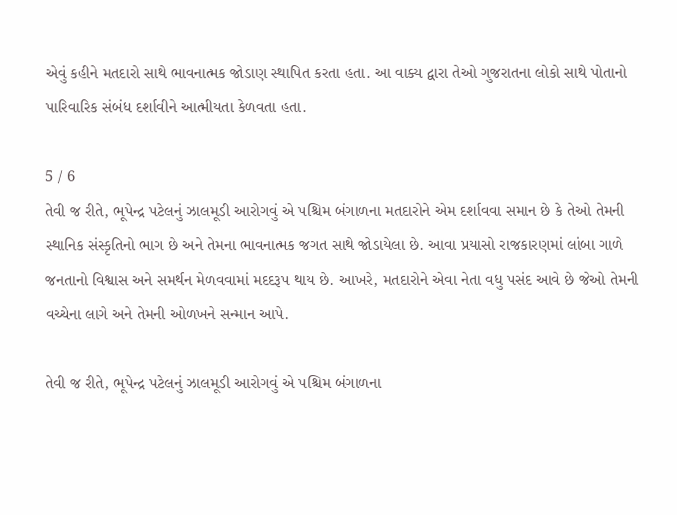એવું કહીને મતદારો સાથે ભાવનાત્મક જોડાણ સ્થાપિત કરતા હતા. આ વાક્ય દ્વારા તેઓ ગુજરાતના લોકો સાથે પોતાનો પારિવારિક સંબંધ દર્શાવીને આત્મીયતા કેળવતા હતા.

5 / 6
તેવી જ રીતે, ભૂપેન્દ્ર પટેલનું ઝાલમૂડી આરોગવું એ પશ્ચિમ બંગાળના મતદારોને એમ દર્શાવવા સમાન છે કે તેઓ તેમની સ્થાનિક સંસ્કૃતિનો ભાગ છે અને તેમના ભાવનાત્મક જગત સાથે જોડાયેલા છે. આવા પ્રયાસો રાજકારણમાં લાંબા ગાળે જનતાનો વિશ્વાસ અને સમર્થન મેળવવામાં મદદરૂપ થાય છે. આખરે, મતદારોને એવા નેતા વધુ પસંદ આવે છે જેઓ તેમની વચ્ચેના લાગે અને તેમની ઓળખને સન્માન આપે.

તેવી જ રીતે, ભૂપેન્દ્ર પટેલનું ઝાલમૂડી આરોગવું એ પશ્ચિમ બંગાળના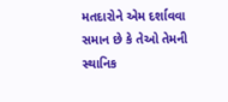મતદારોને એમ દર્શાવવા સમાન છે કે તેઓ તેમની સ્થાનિક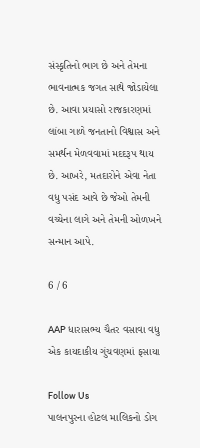સંસ્કૃતિનો ભાગ છે અને તેમના ભાવનાત્મક જગત સાથે જોડાયેલા છે. આવા પ્રયાસો રાજકારણમાં લાંબા ગાળે જનતાનો વિશ્વાસ અને સમર્થન મેળવવામાં મદદરૂપ થાય છે. આખરે, મતદારોને એવા નેતા વધુ પસંદ આવે છે જેઓ તેમની વચ્ચેના લાગે અને તેમની ઓળખને સન્માન આપે.

6 / 6

AAP ધારાસભ્ય ચૈતર વસાવા વધુ એક કાયદાકીય ગુંચવણમાં ફસાયા

Follow Us
પાલનપુરના હોટલ માલિકનો ડોગ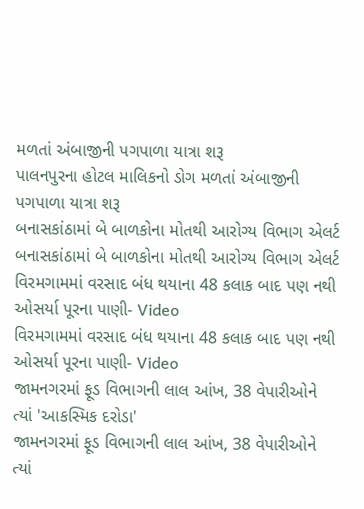મળતાં અંબાજીની પગપાળા યાત્રા શરૂ
પાલનપુરના હોટલ માલિકનો ડોગ મળતાં અંબાજીની પગપાળા યાત્રા શરૂ
બનાસકાંઠામાં બે બાળકોના મોતથી આરોગ્ય વિભાગ એલર્ટ
બનાસકાંઠામાં બે બાળકોના મોતથી આરોગ્ય વિભાગ એલર્ટ
વિરમગામમાં વરસાદ બંધ થયાના 48 કલાક બાદ પણ નથી ઓસર્યા પૂરના પાણી- Video
વિરમગામમાં વરસાદ બંધ થયાના 48 કલાક બાદ પણ નથી ઓસર્યા પૂરના પાણી- Video
જામનગરમાં ફૂડ વિભાગની લાલ આંખ, 38 વેપારીઓને ત્યાં 'આકસ્મિક દરોડા'
જામનગરમાં ફૂડ વિભાગની લાલ આંખ, 38 વેપારીઓને ત્યાં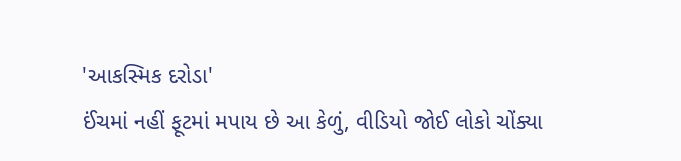'આકસ્મિક દરોડા'
ઈંચમાં નહીં ફૂટમાં મપાય છે આ કેળું, વીડિયો જોઈ લોકો ચોંક્યા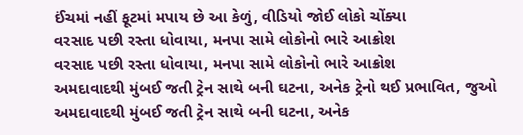ઈંચમાં નહીં ફૂટમાં મપાય છે આ કેળું, વીડિયો જોઈ લોકો ચોંક્યા
વરસાદ પછી રસ્તા ધોવાયા, મનપા સામે લોકોનો ભારે આક્રોશ
વરસાદ પછી રસ્તા ધોવાયા, મનપા સામે લોકોનો ભારે આક્રોશ
અમદાવાદથી મુંબઈ જતી ટ્રેન સાથે બની ઘટના, અનેક ટ્રેનો થઈ પ્રભાવિત, જુઓ
અમદાવાદથી મુંબઈ જતી ટ્રેન સાથે બની ઘટના, અનેક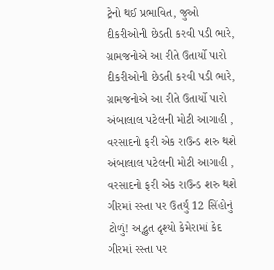ટ્રેનો થઈ પ્રભાવિત, જુઓ
દીકરીઓની છેડતી કરવી પડી ભારે, ગ્રામજનોએ આ રીતે ઉતાર્યો પારો
દીકરીઓની છેડતી કરવી પડી ભારે, ગ્રામજનોએ આ રીતે ઉતાર્યો પારો
અંબાલાલ પટેલની મોટી આગાહી , વરસાદનો ફરી એક રાઉન્ડ શરુ થશે
અંબાલાલ પટેલની મોટી આગાહી , વરસાદનો ફરી એક રાઉન્ડ શરુ થશે
ગીરમાં રસ્તા પર ઉતર્યું 12 સિંહોનું ટોળું! અદ્ભુત દૃશ્યો કેમેરામાં કેદ
ગીરમાં રસ્તા પર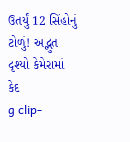ઉતર્યું 12 સિંહોનું ટોળું! અદ્ભુત દૃશ્યો કેમેરામાં કેદ
g clip-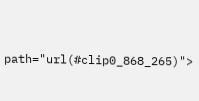path="url(#clip0_868_265)">